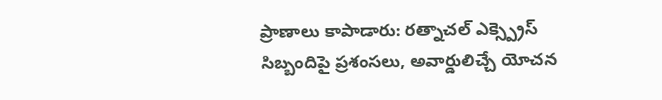ప్రాణాలు కాపాడారు: రత్నాచల్ ఎక్స్ప్రెస్ సిబ్బందిపై ప్రశంసలు, అవార్డులిచ్చే యోచన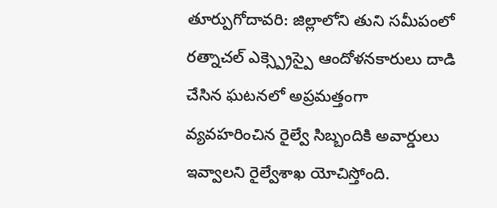తూర్పుగోదావరి: జిల్లాలోని తుని సమీపంలో రత్నాచల్ ఎక్స్ప్రెస్పై ఆందోళనకారులు దాడి చేసిన ఘటనలో అప్రమత్తంగా వ్యవహరించిన రైల్వే సిబ్బందికి అవార్డులు ఇవ్వాలని రైల్వేశాఖ యోచిస్తోంది.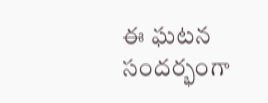ఈ ఘటన సందర్భంగా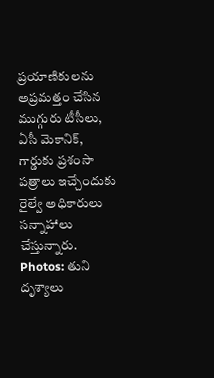ప్రయాణికులను అప్రమత్తం చేసిన ముగ్గురు టీసీలు, ఏసీ మెకానిక్, గార్డుకు ప్రశంసా పత్రాలు ఇచ్చేందుకు రైల్వే అధికారులు సన్నాహాలు చేస్తున్నారు.
Photos: తుని దృశ్యాలు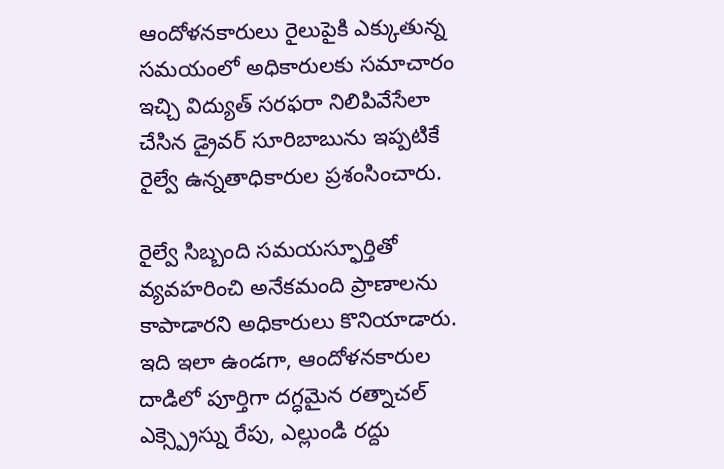ఆందోళనకారులు రైలుపైకి ఎక్కుతున్న సమయంలో అధికారులకు సమాచారం ఇచ్చి విద్యుత్ సరఫరా నిలిపివేసేలా చేసిన డ్రైవర్ సూరిబాబును ఇప్పటికే రైల్వే ఉన్నతాధికారుల ప్రశంసించారు.

రైల్వే సిబ్బంది సమయస్ఫూర్తితో వ్యవహరించి అనేకమంది ప్రాణాలను కాపాడారని అధికారులు కొనియాడారు. ఇది ఇలా ఉండగా, ఆందోళనకారుల దాడిలో పూర్తిగా దగ్ధమైన రత్నాచల్ ఎక్స్ప్రెస్ను రేపు, ఎల్లుండి రద్దు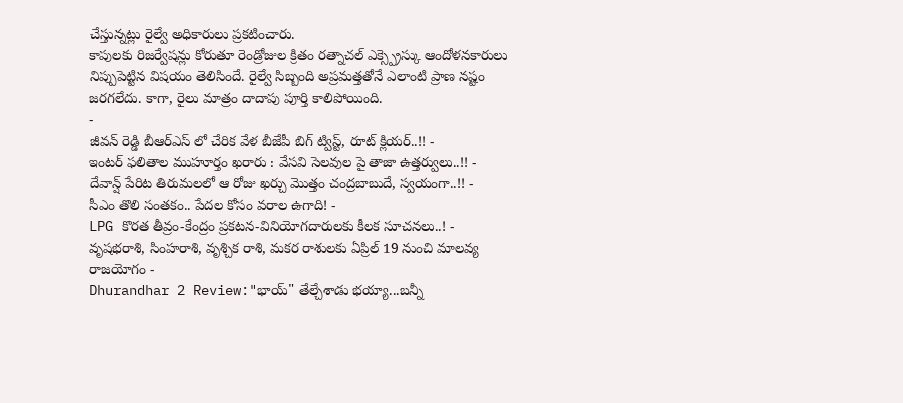చేస్తున్నట్లు రైల్వే అధికారులు ప్రకటించారు.
కాపులకు రిజర్వేషన్లు కోరుతూ రెండ్రోజుల క్రితం రత్నాచల్ ఎక్స్ప్రెస్కు ఆందోళనకారులు నిప్పుపెట్టిన విషయం తెలిసిందే. రైల్వే సిబ్బంది అప్రమత్తతోనే ఎలాంటి ప్రాణ నష్టం జరగలేదు. కాగా, రైలు మాత్రం దాదాపు పూర్తి కాలిపోయింది.
-
జీవన్ రెడ్డి బీఆర్ఎస్ లో చేరిక వేళ బీజేపీ బిగ్ ట్విస్ట్, రూట్ క్లియర్..!! -
ఇంటర్ ఫలితాల ముహూర్తం ఖరారు : వేసవి సెలవుల పై తాజా ఉత్తర్వులు..!! -
దేవాన్ష్ పేరిట తిరుమలలో ఆ రోజు ఖర్చు మొత్తం చంద్రబాబుదే, స్వయంగా..!! -
సీఎం తొలి సంతకం.. పేదల కోసం వరాల ఉగాది! -
LPG కొరత తీవ్రం-కేంద్రం ప్రకటన-వినియోగదారులకు కీలక సూచనలు..! -
వృషభరాశి, సింహరాశి, వృశ్చిక రాశి, మకర రాశులకు ఏప్రిల్ 19 నుంచి మాలవ్య రాజయోగం -
Dhurandhar 2 Review:"భాయ్" తేల్చేశాడు భయ్యా...బన్నీ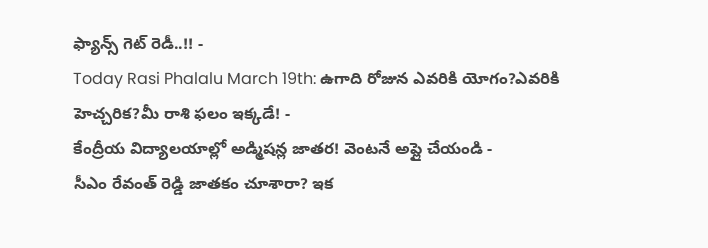ఫ్యాన్స్ గెట్ రెడీ..!! -
Today Rasi Phalalu March 19th: ఉగాది రోజున ఎవరికి యోగం?ఎవరికి హెచ్చరిక?మీ రాశి ఫలం ఇక్కడే! -
కేంద్రీయ విద్యాలయాల్లో అడ్మిషన్ల జాతర! వెంటనే అప్లై చేయండి -
సీఎం రేవంత్ రెడ్డి జాతకం చూశారా? ఇక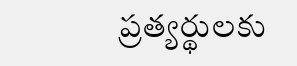ప్రత్యర్థులకు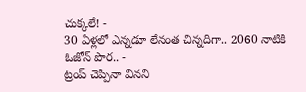చుక్కలే! -
30 ఏళ్లలో ఎన్నడూ లేనంత చిన్నదిగా.. 2060 నాటికి ఓజోన్ పొర.. -
ట్రంప్ చెప్పినా వినని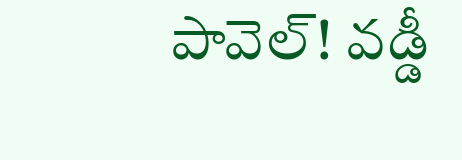పావెల్! వడ్డీ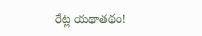రేట్ల యథాతథం!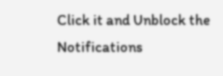Click it and Unblock the Notifications